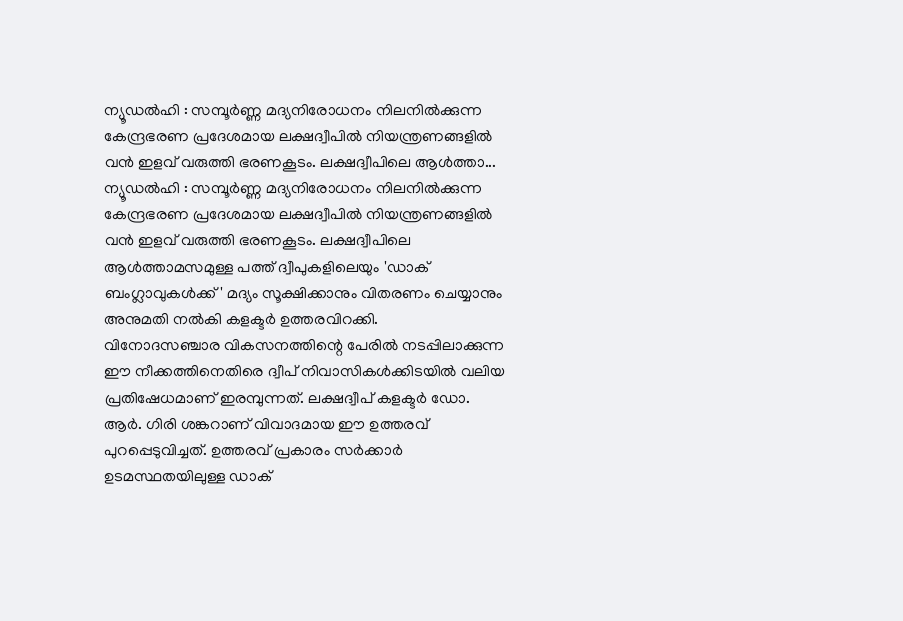ന്യൂഡൽഹി : സമ്പൂർണ്ണ മദ്യനിരോധനം നിലനിൽക്കുന്ന കേന്ദ്രഭരണ പ്രദേശമായ ലക്ഷദ്വീപിൽ നിയന്ത്രണങ്ങളിൽ വൻ ഇളവ് വരുത്തി ഭരണകൂടം. ലക്ഷദ്വീപിലെ ആൾത്താ...
ന്യൂഡൽഹി : സമ്പൂർണ്ണ മദ്യനിരോധനം നിലനിൽക്കുന്ന കേന്ദ്രഭരണ പ്രദേശമായ ലക്ഷദ്വീപിൽ നിയന്ത്രണങ്ങളിൽ വൻ ഇളവ് വരുത്തി ഭരണകൂടം. ലക്ഷദ്വീപിലെ ആൾത്താമസമുള്ള പത്ത് ദ്വീപുകളിലെയും 'ഡാക് ബംഗ്ലാവുകൾക്ക്' മദ്യം സൂക്ഷിക്കാനും വിതരണം ചെയ്യാനും അനുമതി നൽകി കളക്ടർ ഉത്തരവിറക്കി.
വിനോദസഞ്ചാര വികസനത്തിന്റെ പേരിൽ നടപ്പിലാക്കുന്ന ഈ നീക്കത്തിനെതിരെ ദ്വീപ് നിവാസികൾക്കിടയിൽ വലിയ പ്രതിഷേധമാണ് ഇരമ്പുന്നത്. ലക്ഷദ്വീപ് കളക്ടർ ഡോ. ആർ. ഗിരി ശങ്കറാണ് വിവാദമായ ഈ ഉത്തരവ് പുറപ്പെടുവിച്ചത്. ഉത്തരവ് പ്രകാരം സർക്കാർ ഉടമസ്ഥതയിലുള്ള ഡാക്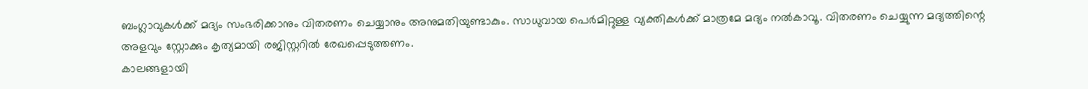ബംഗ്ലാവുകൾക്ക് മദ്യം സംഭരിക്കാനും വിതരണം ചെയ്യാനും അനുമതിയുണ്ടാകും. സാധുവായ പെർമിറ്റുള്ള വ്യക്തികൾക്ക് മാത്രമേ മദ്യം നൽകാവൂ. വിതരണം ചെയ്യുന്ന മദ്യത്തിന്റെ അളവും സ്റ്റോക്കും കൃത്യമായി രജിസ്റ്ററിൽ രേഖപ്പെടുത്തണം.
കാലങ്ങളായി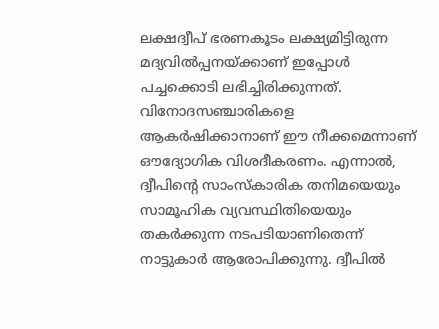ലക്ഷദ്വീപ് ഭരണകൂടം ലക്ഷ്യമിട്ടിരുന്ന മദ്യവിൽപ്പനയ്ക്കാണ് ഇപ്പോൾ പച്ചക്കൊടി ലഭിച്ചിരിക്കുന്നത്. വിനോദസഞ്ചാരികളെ ആകർഷിക്കാനാണ് ഈ നീക്കമെന്നാണ് ഔദ്യോഗിക വിശദീകരണം. എന്നാൽ, ദ്വീപിന്റെ സാംസ്കാരിക തനിമയെയും സാമൂഹിക വ്യവസ്ഥിതിയെയും തകർക്കുന്ന നടപടിയാണിതെന്ന് നാട്ടുകാർ ആരോപിക്കുന്നു. ദ്വീപിൽ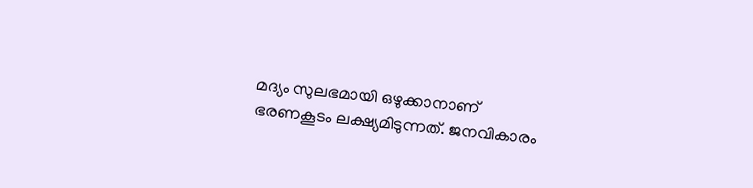മദ്യം സുലഭമായി ഒഴുക്കാനാണ് ഭരണകൂടം ലക്ഷ്യമിടുന്നത്. ജനവികാരം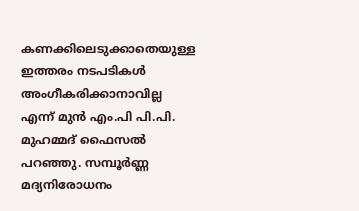കണക്കിലെടുക്കാതെയുള്ള ഇത്തരം നടപടികൾ അംഗീകരിക്കാനാവില്ല എന്ന് മുൻ എം.പി പി.പി. മുഹമ്മദ് ഫൈസൽ പറഞ്ഞു. സമ്പൂർണ്ണ മദ്യനിരോധനം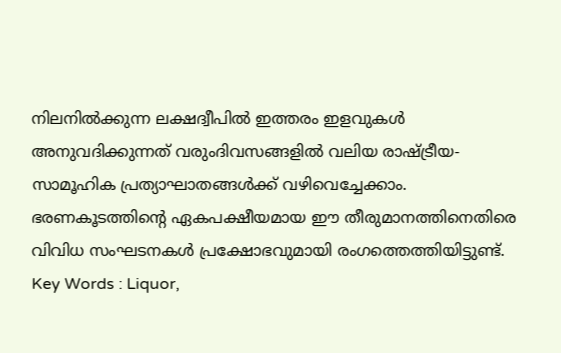നിലനിൽക്കുന്ന ലക്ഷദ്വീപിൽ ഇത്തരം ഇളവുകൾ അനുവദിക്കുന്നത് വരുംദിവസങ്ങളിൽ വലിയ രാഷ്ട്രീയ-സാമൂഹിക പ്രത്യാഘാതങ്ങൾക്ക് വഴിവെച്ചേക്കാം.
ഭരണകൂടത്തിന്റെ ഏകപക്ഷീയമായ ഈ തീരുമാനത്തിനെതിരെ വിവിധ സംഘടനകൾ പ്രക്ഷോഭവുമായി രംഗത്തെത്തിയിട്ടുണ്ട്.
Key Words : Liquor,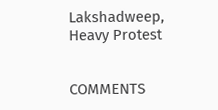Lakshadweep, Heavy Protest


COMMENTS